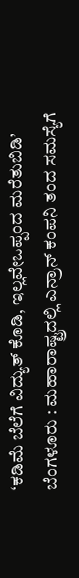‘ಕಡಿಮೆ ಬೆಲೆಗೆ ವಿದ್ಯುತ್ ಕೊಡಿ, ಇಲ್ಲವೇಒಪ್ಪಂದ ಮರೆತುಬಿಡಿ’
ಬೆಂಗಳೂರು : ಮಹಾರಾಷ್ಟ್ರದಲ್ಲಿ ಎನ್ರಾನ್ ಕಂಪನಿ ತಂದ ಸಮಸ್ಯೆಗೆ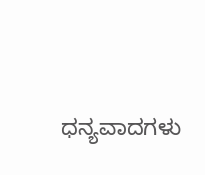ಧನ್ಯವಾದಗಳು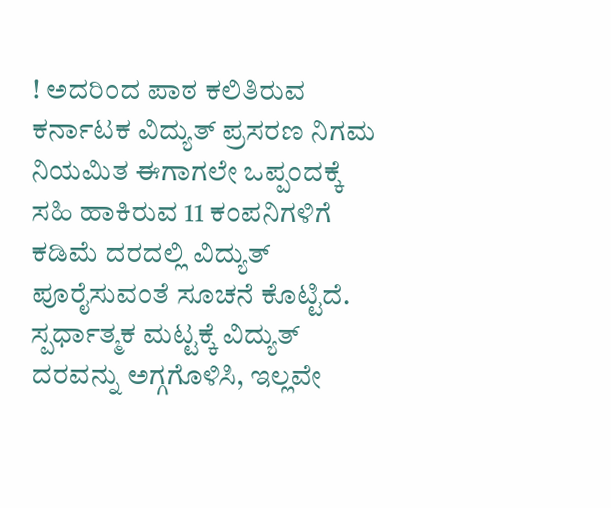! ಅದರಿಂದ ಪಾಠ ಕಲಿತಿರುವ ಕರ್ನಾಟಕ ವಿದ್ಯುತ್ ಪ್ರಸರಣ ನಿಗಮ ನಿಯಮಿತ ಈಗಾಗಲೇ ಒಪ್ಪಂದಕ್ಕೆ ಸಹಿ ಹಾಕಿರುವ 11 ಕಂಪನಿಗಳಿಗೆ ಕಡಿಮೆ ದರದಲ್ಲಿ ವಿದ್ಯುತ್ ಪೂರೈಸುವಂತೆ ಸೂಚನೆ ಕೊಟ್ಟಿದೆ.
ಸ್ಪರ್ಧಾತ್ಮಕ ಮಟ್ಟಕ್ಕೆ ವಿದ್ಯುತ್ ದರವನ್ನು ಅಗ್ಗಗೊಳಿಸಿ, ಇಲ್ಲವೇ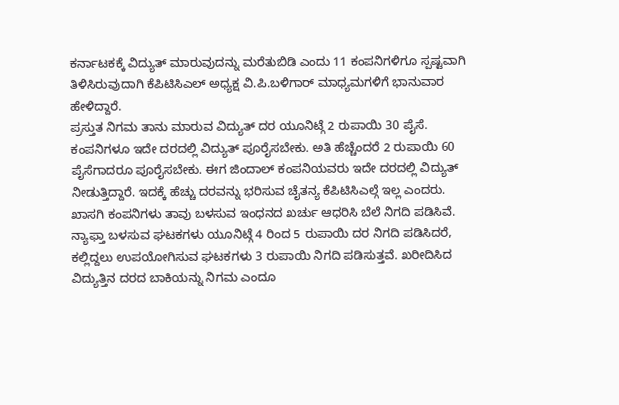ಕರ್ನಾಟಕಕ್ಕೆ ವಿದ್ಯುತ್ ಮಾರುವುದನ್ನು ಮರೆತುಬಿಡಿ ಎಂದು 11 ಕಂಪನಿಗಳಿಗೂ ಸ್ಪಷ್ಟವಾಗಿ ತಿಳಿಸಿರುವುದಾಗಿ ಕೆಪಿಟಿಸಿಎಲ್ ಅಧ್ಯಕ್ಷ ವಿ.ಪಿ.ಬಳಿಗಾರ್ ಮಾಧ್ಯಮಗಳಿಗೆ ಭಾನುವಾರ ಹೇಳಿದ್ದಾರೆ.
ಪ್ರಸ್ತುತ ನಿಗಮ ತಾನು ಮಾರುವ ವಿದ್ಯುತ್ ದರ ಯೂನಿಟ್ಗೆ 2 ರುಪಾಯಿ 30 ಪೈಸೆ. ಕಂಪನಿಗಳೂ ಇದೇ ದರದಲ್ಲಿ ವಿದ್ಯುತ್ ಪೂರೈಸಬೇಕು. ಅತಿ ಹೆಚ್ಚೆಂದರೆ 2 ರುಪಾಯಿ 60 ಪೈಸೆಗಾದರೂ ಪೂರೈಸಬೇಕು. ಈಗ ಜಿಂದಾಲ್ ಕಂಪನಿಯವರು ಇದೇ ದರದಲ್ಲಿ ವಿದ್ಯುತ್ ನೀಡುತ್ತಿದ್ದಾರೆ. ಇದಕ್ಕೆ ಹೆಚ್ಚು ದರವನ್ನು ಭರಿಸುವ ಚೈತನ್ಯ ಕೆಪಿಟಿಸಿಎಲ್ಗೆ ಇಲ್ಲ ಎಂದರು.
ಖಾಸಗಿ ಕಂಪನಿಗಳು ತಾವು ಬಳಸುವ ಇಂಧನದ ಖರ್ಚು ಆಧರಿಸಿ ಬೆಲೆ ನಿಗದಿ ಪಡಿಸಿವೆ. ನ್ಯಾಫ್ತಾ ಬಳಸುವ ಘಟಕಗಳು ಯೂನಿಟ್ಗೆ 4 ರಿಂದ 5 ರುಪಾಯಿ ದರ ನಿಗದಿ ಪಡಿಸಿದರೆ, ಕಲ್ಲಿದ್ದಲು ಉಪಯೋಗಿಸುವ ಘಟಕಗಳು 3 ರುಪಾಯಿ ನಿಗದಿ ಪಡಿಸುತ್ತವೆ. ಖರೀದಿಸಿದ ವಿದ್ಯುತ್ತಿನ ದರದ ಬಾಕಿಯನ್ನು ನಿಗಮ ಎಂದೂ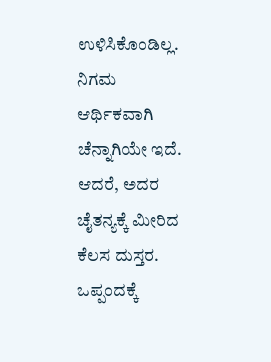ಉಳಿಸಿಕೊಂಡಿಲ್ಲ. ನಿಗಮ ಆರ್ಥಿಕವಾಗಿ ಚೆನ್ನಾಗಿಯೇ ಇದೆ. ಆದರೆ, ಅದರ ಚೈತನ್ಯಕ್ಕೆ ಮೀರಿದ ಕೆಲಸ ದುಸ್ತರ. ಒಪ್ಪಂದಕ್ಕೆ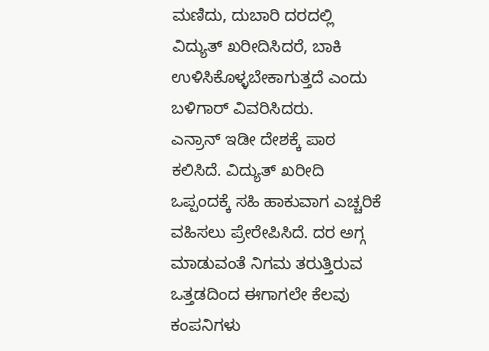ಮಣಿದು, ದುಬಾರಿ ದರದಲ್ಲಿ ವಿದ್ಯುತ್ ಖರೀದಿಸಿದರೆ, ಬಾಕಿ ಉಳಿಸಿಕೊಳ್ಳಬೇಕಾಗುತ್ತದೆ ಎಂದು ಬಳಿಗಾರ್ ವಿವರಿಸಿದರು.
ಎನ್ರಾನ್ ಇಡೀ ದೇಶಕ್ಕೆ ಪಾಠ ಕಲಿಸಿದೆ. ವಿದ್ಯುತ್ ಖರೀದಿ ಒಪ್ಪಂದಕ್ಕೆ ಸಹಿ ಹಾಕುವಾಗ ಎಚ್ಚರಿಕೆ ವಹಿಸಲು ಪ್ರೇರೇಪಿಸಿದೆ. ದರ ಅಗ್ಗ ಮಾಡುವಂತೆ ನಿಗಮ ತರುತ್ತಿರುವ ಒತ್ತಡದಿಂದ ಈಗಾಗಲೇ ಕೆಲವು ಕಂಪನಿಗಳು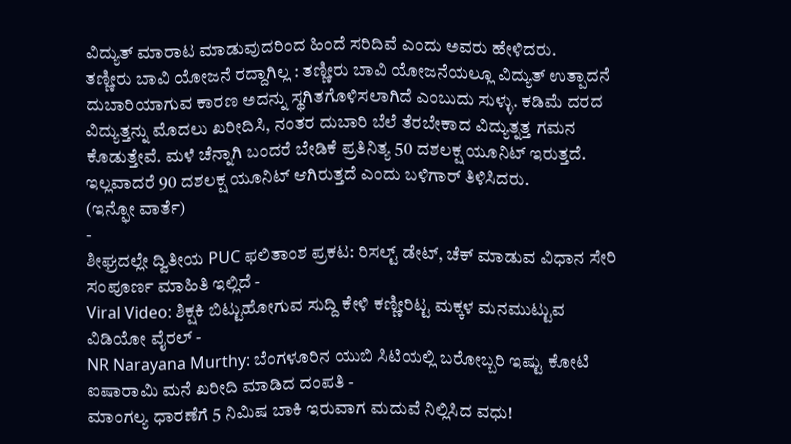ವಿದ್ಯುತ್ ಮಾರಾಟ ಮಾಡುವುದರಿಂದ ಹಿಂದೆ ಸರಿದಿವೆ ಎಂದು ಅವರು ಹೇಳಿದರು.
ತಣ್ಣೀರು ಬಾವಿ ಯೋಜನೆ ರದ್ದಾಗಿಲ್ಲ : ತಣ್ಣೀರು ಬಾವಿ ಯೋಜನೆಯಲ್ಲೂ ವಿದ್ಯುತ್ ಉತ್ಪಾದನೆ ದುಬಾರಿಯಾಗುವ ಕಾರಣ ಅದನ್ನು ಸ್ಥಗಿತಗೊಳಿಸಲಾಗಿದೆ ಎಂಬುದು ಸುಳ್ಳು. ಕಡಿಮೆ ದರದ ವಿದ್ಯುತ್ತನ್ನು ಮೊದಲು ಖರೀದಿಸಿ, ನಂತರ ದುಬಾರಿ ಬೆಲೆ ತೆರಬೇಕಾದ ವಿದ್ಯುತ್ನತ್ತ ಗಮನ ಕೊಡುತ್ತೇವೆ. ಮಳೆ ಚೆನ್ನಾಗಿ ಬಂದರೆ ಬೇಡಿಕೆ ಪ್ರತಿನಿತ್ಯ 50 ದಶಲಕ್ಷ ಯೂನಿಟ್ ಇರುತ್ತದೆ. ಇಲ್ಲವಾದರೆ 90 ದಶಲಕ್ಷ ಯೂನಿಟ್ ಆಗಿರುತ್ತದೆ ಎಂದು ಬಳಿಗಾರ್ ತಿಳಿಸಿದರು.
(ಇನ್ಫೋ ವಾರ್ತೆ)
-
ಶೀಘ್ರದಲ್ಲೇ ದ್ವಿತೀಯ PUC ಫಲಿತಾಂಶ ಪ್ರಕಟ: ರಿಸಲ್ಟ್ ಡೇಟ್, ಚೆಕ್ ಮಾಡುವ ವಿಧಾನ ಸೇರಿ ಸಂಪೂರ್ಣ ಮಾಹಿತಿ ಇಲ್ಲಿದೆ -
Viral Video: ಶಿಕ್ಷಕಿ ಬಿಟ್ಟುಹೋಗುವ ಸುದ್ದಿ ಕೇಳಿ ಕಣ್ಣೀರಿಟ್ಟ ಮಕ್ಕಳ ಮನಮುಟ್ಟುವ ವಿಡಿಯೋ ವೈರಲ್ -
NR Narayana Murthy: ಬೆಂಗಳೂರಿನ ಯುಬಿ ಸಿಟಿಯಲ್ಲಿ ಬರೋಬ್ಬರಿ ಇಷ್ಟು ಕೋಟಿ ಐಷಾರಾಮಿ ಮನೆ ಖರೀದಿ ಮಾಡಿದ ದಂಪತಿ -
ಮಾಂಗಲ್ಯ ಧಾರಣೆಗೆ 5 ನಿಮಿಷ ಬಾಕಿ ಇರುವಾಗ ಮದುವೆ ನಿಲ್ಲಿಸಿದ ವಧು!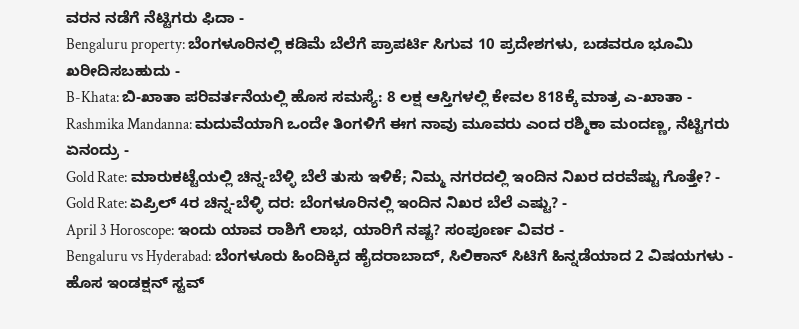ವರನ ನಡೆಗೆ ನೆಟ್ಟಿಗರು ಫಿದಾ -
Bengaluru property: ಬೆಂಗಳೂರಿನಲ್ಲಿ ಕಡಿಮೆ ಬೆಲೆಗೆ ಪ್ರಾಪರ್ಟಿ ಸಿಗುವ 10 ಪ್ರದೇಶಗಳು, ಬಡವರೂ ಭೂಮಿ ಖರೀದಿಸಬಹುದು -
B-Khata: ಬಿ-ಖಾತಾ ಪರಿವರ್ತನೆಯಲ್ಲಿ ಹೊಸ ಸಮಸ್ಯೆ: 8 ಲಕ್ಷ ಆಸ್ತಿಗಳಲ್ಲಿ ಕೇವಲ 818ಕ್ಕೆ ಮಾತ್ರ ಎ-ಖಾತಾ -
Rashmika Mandanna: ಮದುವೆಯಾಗಿ ಒಂದೇ ತಿಂಗಳಿಗೆ ಈಗ ನಾವು ಮೂವರು ಎಂದ ರಶ್ಮಿಕಾ ಮಂದಣ್ಣ, ನೆಟ್ಟಿಗರು ಏನಂದ್ರು -
Gold Rate: ಮಾರುಕಟ್ಟೆಯಲ್ಲಿ ಚಿನ್ನ-ಬೆಳ್ಳಿ ಬೆಲೆ ತುಸು ಇಳಿಕೆ; ನಿಮ್ಮ ನಗರದಲ್ಲಿ ಇಂದಿನ ನಿಖರ ದರವೆಷ್ಟು ಗೊತ್ತೇ? -
Gold Rate: ಏಪ್ರಿಲ್ 4ರ ಚಿನ್ನ-ಬೆಳ್ಳಿ ದರ: ಬೆಂಗಳೂರಿನಲ್ಲಿ ಇಂದಿನ ನಿಖರ ಬೆಲೆ ಎಷ್ಟು? -
April 3 Horoscope: ಇಂದು ಯಾವ ರಾಶಿಗೆ ಲಾಭ, ಯಾರಿಗೆ ನಷ್ಟ? ಸಂಪೂರ್ಣ ವಿವರ -
Bengaluru vs Hyderabad: ಬೆಂಗಳೂರು ಹಿಂದಿಕ್ಕಿದ ಹೈದರಾಬಾದ್, ಸಿಲಿಕಾನ್ ಸಿಟಿಗೆ ಹಿನ್ನಡೆಯಾದ 2 ವಿಷಯಗಳು -
ಹೊಸ ಇಂಡಕ್ಷನ್ ಸ್ಟವ್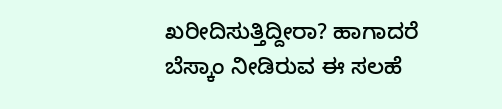ಖರೀದಿಸುತ್ತಿದ್ದೀರಾ? ಹಾಗಾದರೆ ಬೆಸ್ಕಾಂ ನೀಡಿರುವ ಈ ಸಲಹೆ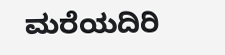ಮರೆಯದಿರಿ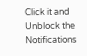Click it and Unblock the Notifications